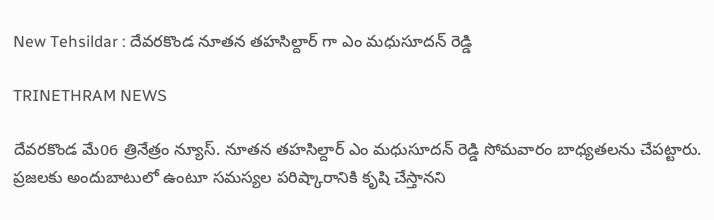New Tehsildar : దేవరకొండ నూతన తహసిల్దార్ గా ఎం మధుసూదన్ రెడ్డి

TRINETHRAM NEWS

దేవరకొండ మే06 త్రినేత్రం న్యూస్. నూతన తహసిల్దార్ ఎం మధుసూదన్ రెడ్డి సోమవారం బాధ్యతలను చేపట్టారు. ప్రజలకు అందుబాటులో ఉంటూ సమస్యల పరిష్కారానికి కృషి చేస్తానని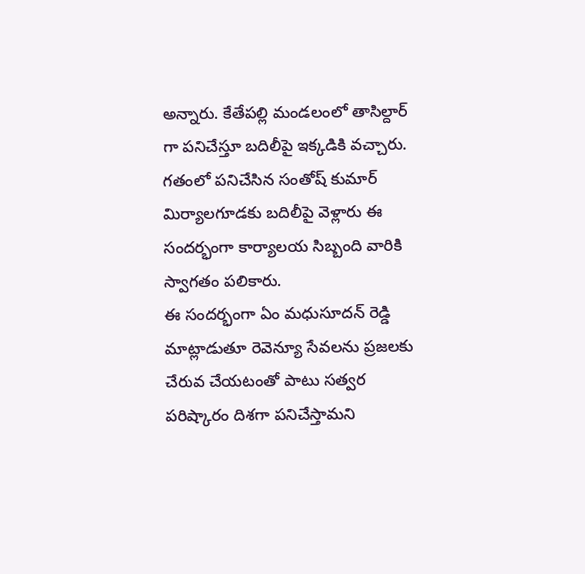అన్నారు. కేతేపల్లి మండలంలో తాసిల్దార్ గా పనిచేస్తూ బదిలీపై ఇక్కడికి వచ్చారు.
గతంలో పనిచేసిన సంతోష్ కుమార్ మిర్యాలగూడకు బదిలీపై వెళ్లారు ఈ సందర్భంగా కార్యాలయ సిబ్బంది వారికి స్వాగతం పలికారు.
ఈ సందర్భంగా ఏం మధుసూదన్ రెడ్డి మాట్లాడుతూ రెవెన్యూ సేవలను ప్రజలకు చేరువ చేయటంతో పాటు సత్వర పరిష్కారం దిశగా పనిచేస్తామని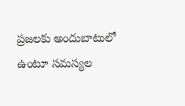ప్రజలకు అందుబాటులో ఉంటూ సమస్యల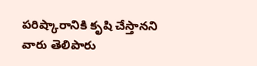పరిష్కారానికి కృషి చేస్తానని వారు తెలిపారు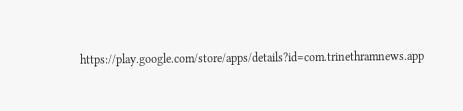https://play.google.com/store/apps/details?id=com.trinethramnews.app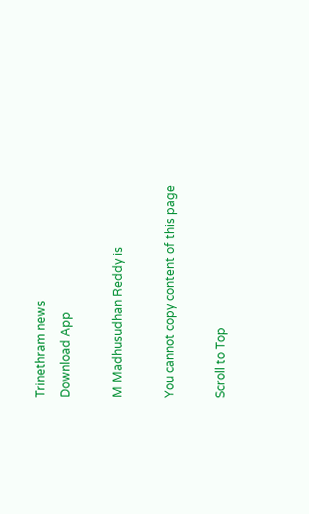Trinethram news
Download App

M Madhusudhan Reddy is

You cannot copy content of this page

Scroll to Top